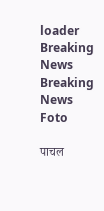loader
Breaking News
Breaking News
Foto

पाचल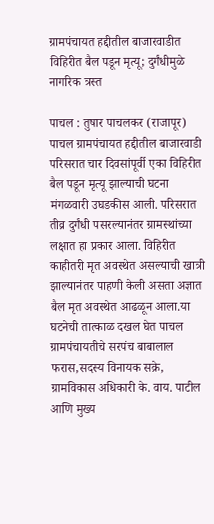ग्रामपंचायत हद्दीतील बाजारवाडीत विहिरीत बैल पडून मृत्यू; दुर्गंधीमुळे नागरिक त्रस्त

पाचल : तुषार पाचलकर (राजापूर) पाचल ग्रामपंचायत हद्दीतील बाजारवाडी परिसरात चार दिवसांपूर्वी एका विहिरीत बैल पडून मृत्यू झाल्याची घटना मंगळवारी उघडकीस आली. परिसरात तीव्र दुर्गंधी पसरल्यानंतर ग्रामस्थांच्या लक्षात हा प्रकार आला. विहिरीत काहीतरी मृत अवस्थेत असल्याची खात्री झाल्यानंतर पाहणी केली असता अज्ञात बैल मृत अवस्थेत आढळून आला.या घटनेची तात्काळ दखल घेत पाचल ग्रामपंचायतीचे सरपंच बाबालाल फरास,सदस्य विनायक सक्रे, ग्रामविकास अधिकारी के. वाय. पाटील आणि मुख्य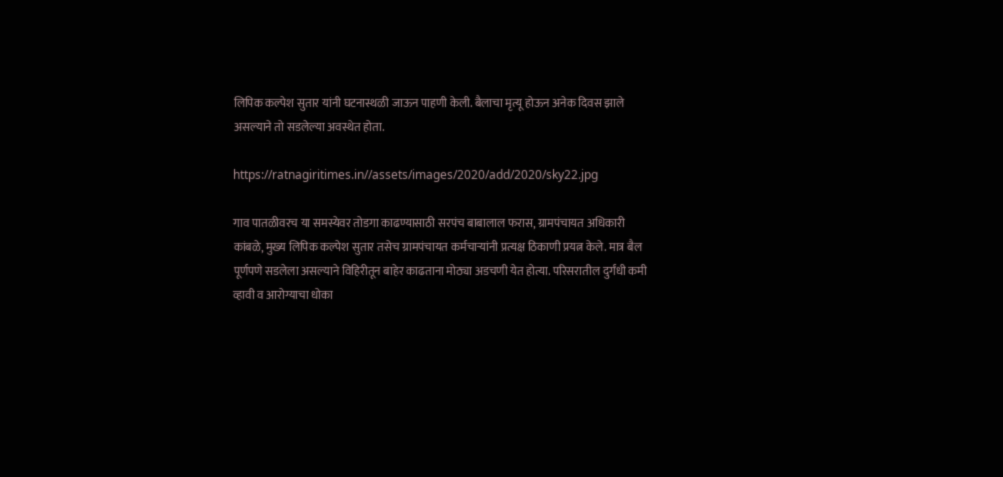लिपिक कल्पेश सुतार यांनी घटनास्थळी जाऊन पाहणी केली. बैलाचा मृत्यू होऊन अनेक दिवस झाले असल्याने तो सडलेल्या अवस्थेत होता.

https://ratnagiritimes.in//assets/images/2020/add/2020/sky22.jpg

गाव पातळीवरच या समस्येवर तोडगा काढण्यासाठी सरपंच बाबालाल फरास, ग्रामपंचायत अधिकारी कांबळे, मुख्य लिपिक कल्पेश सुतार तसेच ग्रामपंचायत कर्मचाऱ्यांनी प्रत्यक्ष ठिकाणी प्रयत्न केले. मात्र बैल पूर्णपणे सडलेला असल्याने विहिरीतून बाहेर काढताना मोठ्या अडचणी येत होत्या. परिसरातील दुर्गंधी कमी व्हावी व आरोग्याचा धोका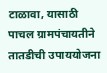टाळावा, यासाठी पाचल ग्रामपंचायतीने तातडीची उपाययोजना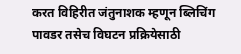करत विहिरीत जंतुनाशक म्हणून ब्लिचिंग पावडर तसेच विघटन प्रक्रियेसाठी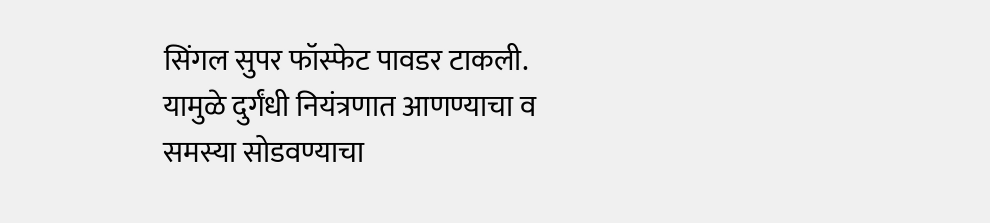सिंगल सुपर फॉस्फेट पावडर टाकली. यामुळे दुर्गंधी नियंत्रणात आणण्याचा व समस्या सोडवण्याचा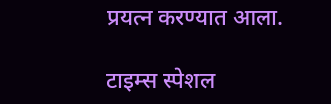प्रयत्न करण्यात आला.

टाइम्स स्पेशल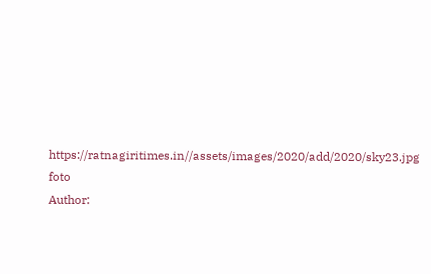https://ratnagiritimes.in//assets/images/2020/add/2020/sky23.jpg
foto
Author: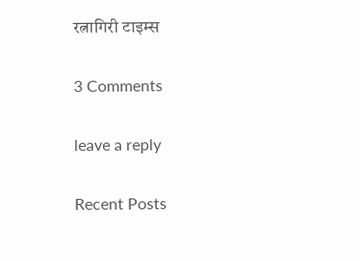रत्नागिरी टाइम्स

3 Comments

leave a reply

Recent Posts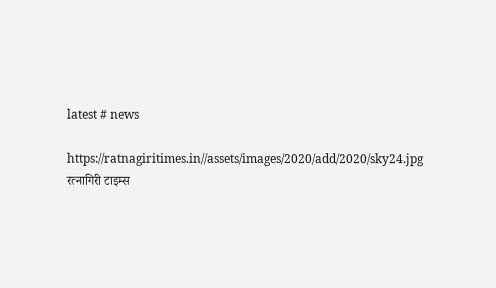latest # news

https://ratnagiritimes.in//assets/images/2020/add/2020/sky24.jpg
रत्नागिरी टाइम्स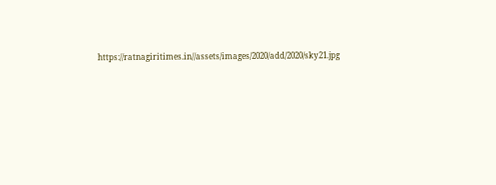https://ratnagiritimes.in//assets/images/2020/add/2020/sky21.jpg